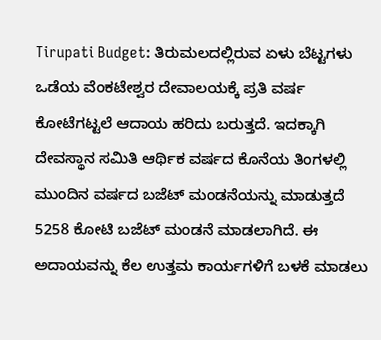Tirupati Budget: ತಿರುಮಲದಲ್ಲಿರುವ ಏಳು ಬೆಟ್ಟಗಳು ಒಡೆಯ ವೆಂಕಟೇಶ್ವರ ದೇವಾಲಯಕ್ಕೆ ಪ್ರತಿ ವರ್ಷ ಕೋಟೆಗಟ್ಟಲೆ ಆದಾಯ ಹರಿದು ಬರುತ್ತದೆ. ಇದಕ್ಕಾಗಿ ದೇವಸ್ಥಾನ ಸಮಿತಿ ಆರ್ಥಿಕ ವರ್ಷದ ಕೊನೆಯ ತಿಂಗಳಲ್ಲಿ ಮುಂದಿನ ವರ್ಷದ ಬಜೆಟ್ ಮಂಡನೆಯನ್ನು ಮಾಡುತ್ತದೆ 5258 ಕೋಟಿ ಬಜೆಟ್ ಮಂಡನೆ ಮಾಡಲಾಗಿದೆ. ಈ ಅದಾಯವನ್ನು ಕೆಲ ಉತ್ತಮ ಕಾರ್ಯಗಳಿಗೆ ಬಳಕೆ ಮಾಡಲು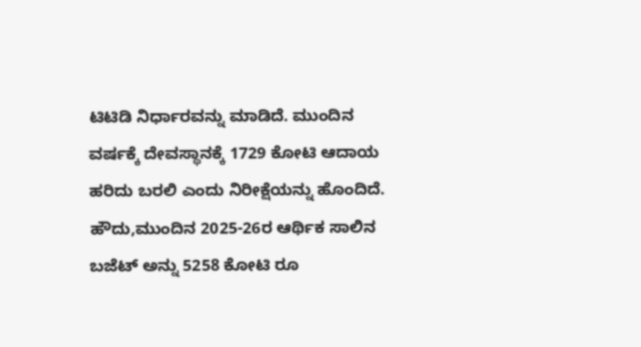ಟಿಟಿಡಿ ನಿರ್ಧಾರವನ್ನು ಮಾಡಿದೆ. ಮುಂದಿನ ವರ್ಷಕ್ಕೆ ದೇವಸ್ಥಾನಕ್ಕೆ 1729 ಕೋಟಿ ಆದಾಯ ಹರಿದು ಬರಲಿ ಎಂದು ನಿರೀಕ್ಷೆಯನ್ನು ಹೊಂದಿದೆ.
ಹೌದು,ಮುಂದಿನ 2025-26ರ ಆರ್ಥಿಕ ಸಾಲಿನ ಬಜೆಟ್ ಅನ್ನು 5258 ಕೋಟಿ ರೂ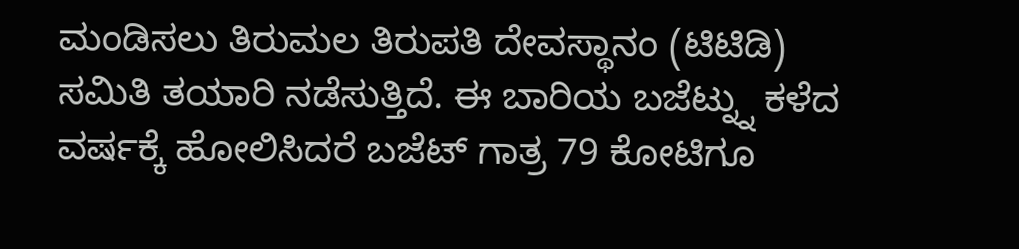ಮಂಡಿಸಲು ತಿರುಮಲ ತಿರುಪತಿ ದೇವಸ್ಥಾನಂ (ಟಿಟಿಡಿ) ಸಮಿತಿ ತಯಾರಿ ನಡೆಸುತ್ತಿದೆ. ಈ ಬಾರಿಯ ಬಜೆಟ್ನ್ನು ಕಳೆದ ವರ್ಷಕ್ಕೆ ಹೋಲಿಸಿದರೆ ಬಜೆಟ್ ಗಾತ್ರ 79 ಕೋಟಿಗೂ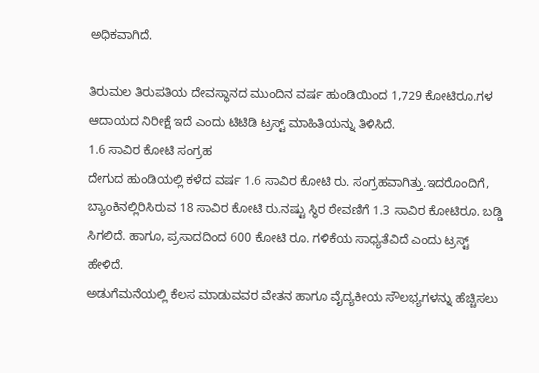ಅಧಿಕವಾಗಿದೆ.

ತಿರುಮಲ ತಿರುಪತಿಯ ದೇವಸ್ಥಾನದ ಮುಂದಿನ ವರ್ಷ ಹುಂಡಿಯಿಂದ 1,729 ಕೋಟಿರೂ.ಗಳ ಆದಾಯದ ನಿರೀಕ್ಷೆ ಇದೆ ಎಂದು ಟಿಟಿಡಿ ಟ್ರಸ್ಟ್ ಮಾಹಿತಿಯನ್ನು ತಿಳಿಸಿದೆ.
1.6 ಸಾವಿರ ಕೋಟಿ ಸಂಗ್ರಹ
ದೇಗುದ ಹುಂಡಿಯಲ್ಲಿ ಕಳೆದ ವರ್ಷ 1.6 ಸಾವಿರ ಕೋಟಿ ರು. ಸಂಗ್ರಹವಾಗಿತ್ತು.ಇದರೊಂದಿಗೆ, ಬ್ಯಾಂಕಿನಲ್ಲಿರಿಸಿರುವ 18 ಸಾವಿರ ಕೋಟಿ ರು.ನಷ್ಟು ಸ್ಥಿರ ಠೇವಣಿಗೆ 1.3 ಸಾವಿರ ಕೋಟಿರೂ. ಬಡ್ಡಿ ಸಿಗಲಿದೆ. ಹಾಗೂ, ಪ್ರಸಾದದಿಂದ 600 ಕೋಟಿ ರೂ. ಗಳಿಕೆಯ ಸಾಧ್ಯತೆವಿದೆ ಎಂದು ಟ್ರಸ್ಟ್ ಹೇಳಿದೆ.
ಅಡುಗೆಮನೆಯಲ್ಲಿ ಕೆಲಸ ಮಾಡುವವರ ವೇತನ ಹಾಗೂ ವೈದ್ಯಕೀಯ ಸೌಲಭ್ಯಗಳನ್ನು ಹೆಚ್ಚಿಸಲು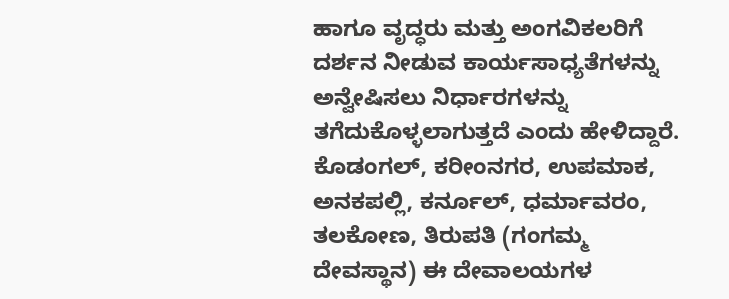ಹಾಗೂ ವೃದ್ಧರು ಮತ್ತು ಅಂಗವಿಕಲರಿಗೆ ದರ್ಶನ ನೀಡುವ ಕಾರ್ಯಸಾಧ್ಯತೆಗಳನ್ನು ಅನ್ವೇಷಿಸಲು ನಿರ್ಧಾರಗಳನ್ನು ತಗೆದುಕೊಳ್ಳಲಾಗುತ್ತದೆ ಎಂದು ಹೇಳಿದ್ದಾರೆ.
ಕೊಡಂಗಲ್, ಕರೀಂನಗರ, ಉಪಮಾಕ, ಅನಕಪಲ್ಲಿ, ಕರ್ನೂಲ್, ಧರ್ಮಾವರಂ, ತಲಕೋಣ, ತಿರುಪತಿ (ಗಂಗಮ್ಮ ದೇವಸ್ಥಾನ) ಈ ದೇವಾಲಯಗಳ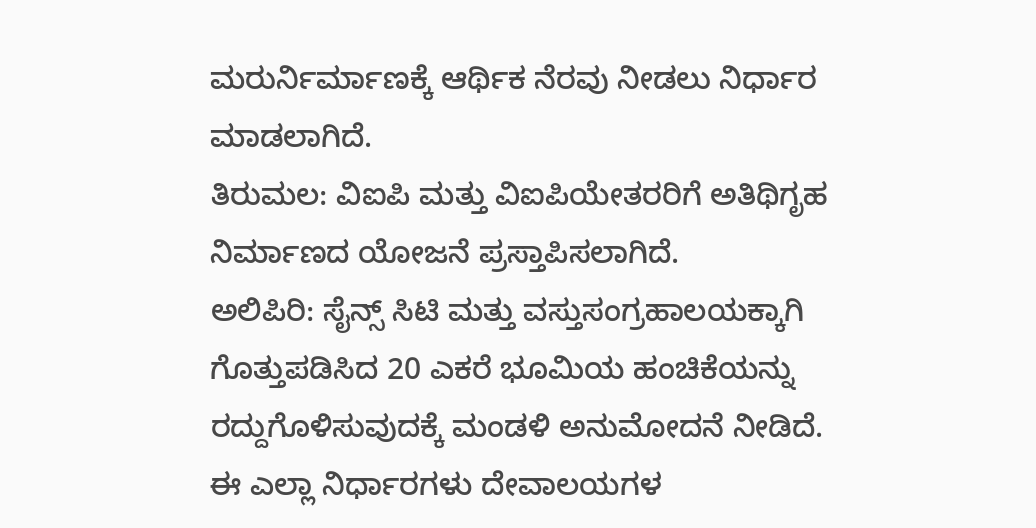ಮರುರ್ನಿರ್ಮಾಣಕ್ಕೆ ಆರ್ಥಿಕ ನೆರವು ನೀಡಲು ನಿರ್ಧಾರ ಮಾಡಲಾಗಿದೆ.
ತಿರುಮಲ: ವಿಐಪಿ ಮತ್ತು ವಿಐಪಿಯೇತರರಿಗೆ ಅತಿಥಿಗೃಹ ನಿರ್ಮಾಣದ ಯೋಜನೆ ಪ್ರಸ್ತಾಪಿಸಲಾಗಿದೆ.
ಅಲಿಪಿರಿ: ಸೈನ್ಸ್ ಸಿಟಿ ಮತ್ತು ವಸ್ತುಸಂಗ್ರಹಾಲಯಕ್ಕಾಗಿ ಗೊತ್ತುಪಡಿಸಿದ 20 ಎಕರೆ ಭೂಮಿಯ ಹಂಚಿಕೆಯನ್ನು ರದ್ದುಗೊಳಿಸುವುದಕ್ಕೆ ಮಂಡಳಿ ಅನುಮೋದನೆ ನೀಡಿದೆ.
ಈ ಎಲ್ಲಾ ನಿರ್ಧಾರಗಳು ದೇವಾಲಯಗಳ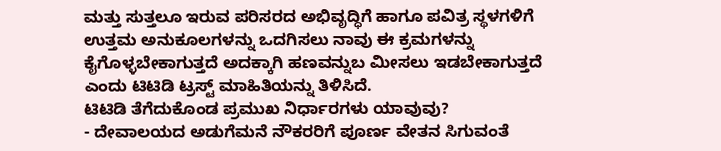ಮತ್ತು ಸುತ್ತಲೂ ಇರುವ ಪರಿಸರದ ಅಭಿವೃದ್ಧಿಗೆ ಹಾಗೂ ಪವಿತ್ರ ಸ್ಥಳಗಳಿಗೆ ಉತ್ತಮ ಅನುಕೂಲಗಳನ್ನು ಒದಗಿಸಲು ನಾವು ಈ ಕ್ರಮಗಳನ್ನು ಕೈಗೊಳ್ಳಬೇಕಾಗುತ್ತದೆ ಅದಕ್ಕಾಗಿ ಹಣವನ್ನುಬ ಮೀಸಲು ಇಡಬೇಕಾಗುತ್ತದೆ ಎಂದು ಟಿಟಿಡಿ ಟ್ರಸ್ಟ್ ಮಾಹಿತಿಯನ್ನು ತಿಳಿಸಿದೆ.
ಟಿಟಿಡಿ ತೆಗೆದುಕೊಂಡ ಪ್ರಮುಖ ನಿರ್ಧಾರಗಳು ಯಾವುವು?
- ದೇವಾಲಯದ ಅಡುಗೆಮನೆ ನೌಕರರಿಗೆ ಪೂರ್ಣ ವೇತನ ಸಿಗುವಂತೆ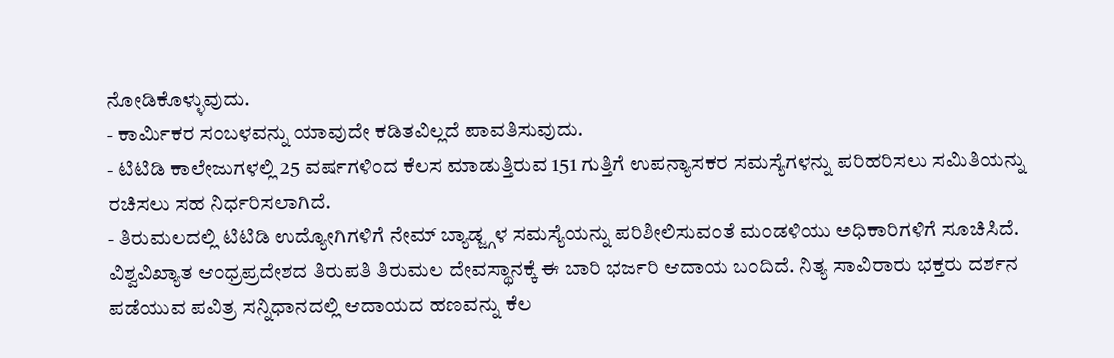ನೋಡಿಕೊಳ್ಳುವುದು.
- ಕಾರ್ಮಿಕರ ಸಂಬಳವನ್ನು ಯಾವುದೇ ಕಡಿತವಿಲ್ಲದೆ ಪಾವತಿಸುವುದು.
- ಟಿಟಿಡಿ ಕಾಲೇಜುಗಳಲ್ಲಿ 25 ವರ್ಷಗಳಿಂದ ಕೆಲಸ ಮಾಡುತ್ತಿರುವ 151 ಗುತ್ತಿಗೆ ಉಪನ್ಯಾಸಕರ ಸಮಸ್ಯೆಗಳನ್ನು ಪರಿಹರಿಸಲು ಸಮಿತಿಯನ್ನು ರಚಿಸಲು ಸಹ ನಿರ್ಧರಿಸಲಾಗಿದೆ.
- ತಿರುಮಲದಲ್ಲಿ ಟಿಟಿಡಿ ಉದ್ಯೋಗಿಗಳಿಗೆ ನೇಮ್ ಬ್ಯಾಡ್ಜ್ಗಳ ಸಮಸ್ಯೆಯನ್ನು ಪರಿಶೀಲಿಸುವಂತೆ ಮಂಡಳಿಯು ಅಧಿಕಾರಿಗಳಿಗೆ ಸೂಚಿಸಿದೆ.
ವಿಶ್ವವಿಖ್ಯಾತ ಆಂಧ್ರಪ್ರದೇಶದ ತಿರುಪತಿ ತಿರುಮಲ ದೇವಸ್ಥಾನಕ್ಕೆ ಈ ಬಾರಿ ಭರ್ಜರಿ ಆದಾಯ ಬಂದಿದೆ. ನಿತ್ಯ ಸಾವಿರಾರು ಭಕ್ತರು ದರ್ಶನ ಪಡೆಯುವ ಪವಿತ್ರ ಸನ್ನಿಧಾನದಲ್ಲಿ ಆದಾಯದ ಹಣವನ್ನು ಕೆಲ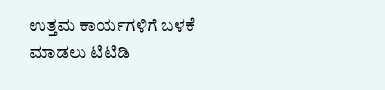ಉತ್ತಮ ಕಾರ್ಯಗಳಿಗೆ ಬಳಕೆ ಮಾಡಲು ಟಿಟಿಡಿ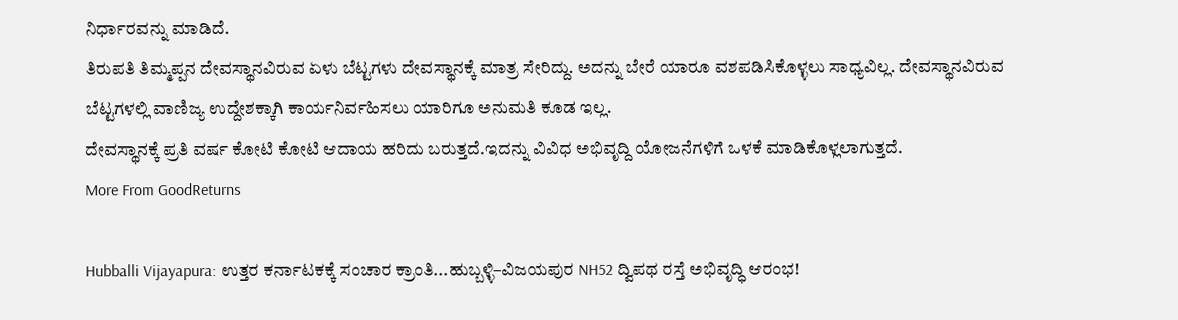ನಿರ್ಧಾರವನ್ನು ಮಾಡಿದೆ.
ತಿರುಪತಿ ತಿಮ್ಮಪ್ಪನ ದೇವಸ್ಥಾನವಿರುವ ಏಳು ಬೆಟ್ಟಗಳು ದೇವಸ್ಥಾನಕ್ಕೆ ಮಾತ್ರ ಸೇರಿದ್ದು. ಅದನ್ನು ಬೇರೆ ಯಾರೂ ವಶಪಡಿಸಿಕೊಳ್ಳಲು ಸಾಧ್ಯವಿಲ್ಲ. ದೇವಸ್ಥಾನವಿರುವ ಬೆಟ್ಟಗಳಲ್ಲಿ ವಾಣಿಜ್ಯ ಉದ್ದೇಶಕ್ಕಾಗಿ ಕಾರ್ಯನಿರ್ವಹಿಸಲು ಯಾರಿಗೂ ಅನುಮತಿ ಕೂಡ ಇಲ್ಲ.
ದೇವಸ್ಥಾನಕ್ಕೆ ಪ್ರತಿ ವರ್ಷ ಕೋಟಿ ಕೋಟಿ ಆದಾಯ ಹರಿದು ಬರುತ್ತದೆ.ಇದನ್ನು ವಿವಿಧ ಅಭಿವೃದ್ದಿ ಯೋಜನೆಗಳಿಗೆ ಒಳಕೆ ಮಾಡಿಕೊಳ್ಲಲಾಗುತ್ತದೆ.
More From GoodReturns

Hubballi Vijayapura: ಉತ್ತರ ಕರ್ನಾಟಕಕ್ಕೆ ಸಂಚಾರ ಕ್ರಾಂತಿ...ಹುಬ್ಬಳ್ಳಿ–ವಿಜಯಪುರ NH52 ದ್ವಿಪಥ ರಸ್ತೆ ಅಭಿವೃದ್ಧಿ ಆರಂಭ!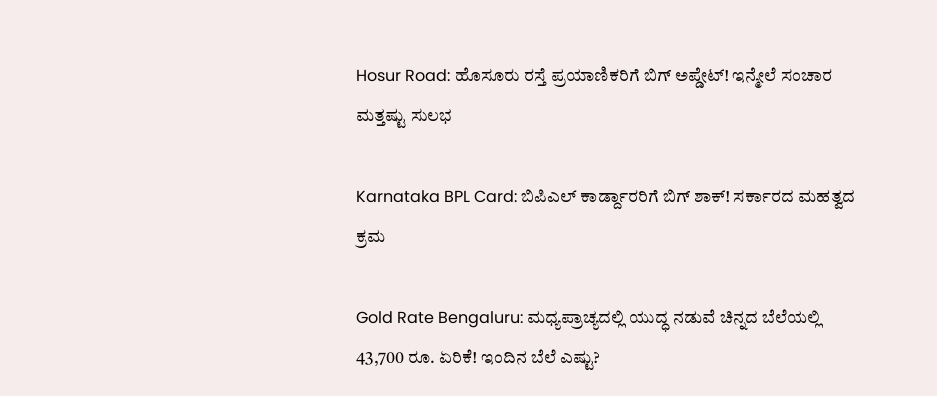Hosur Road: ಹೊಸೂರು ರಸ್ತೆ ಪ್ರಯಾಣಿಕರಿಗೆ ಬಿಗ್ ಅಪ್ಡೇಟ್! ಇನ್ಮೇಲೆ ಸಂಚಾರ ಮತ್ತಷ್ಟು ಸುಲಭ

Karnataka BPL Card: ಬಿಪಿಎಲ್ ಕಾರ್ಡ್ದಾರರಿಗೆ ಬಿಗ್ ಶಾಕ್! ಸರ್ಕಾರದ ಮಹತ್ವದ ಕ್ರಮ

Gold Rate Bengaluru: ಮಧ್ಯಪ್ರಾಚ್ಯದಲ್ಲಿ ಯುದ್ಧ ನಡುವೆ ಚಿನ್ನದ ಬೆಲೆಯಲ್ಲಿ 43,700 ರೂ. ಏರಿಕೆ! ಇಂದಿನ ಬೆಲೆ ಎಷ್ಟು?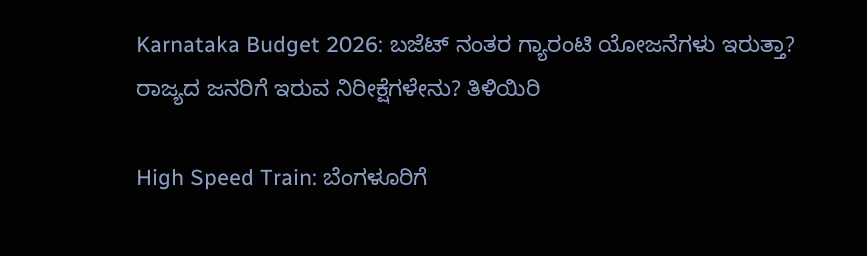Karnataka Budget 2026: ಬಜೆಟ್ ನಂತರ ಗ್ಯಾರಂಟಿ ಯೋಜನೆಗಳು ಇರುತ್ತಾ? ರಾಜ್ಯದ ಜನರಿಗೆ ಇರುವ ನಿರೀಕ್ಷೆಗಳೇನು? ತಿಳಿಯಿರಿ

High Speed Train: ಬೆಂಗಳೂರಿಗೆ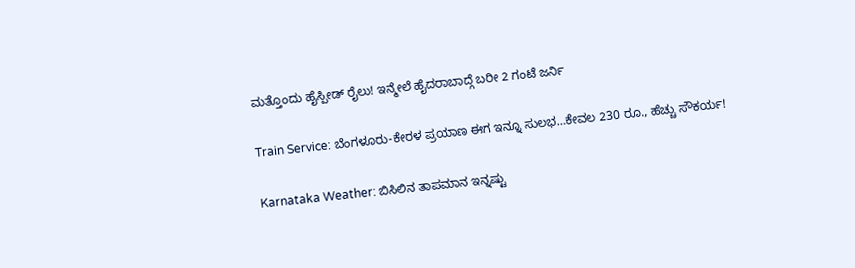ಮತ್ತೊಂದು ಹೈಸ್ಪೀಡ್ ರೈಲು! ಇನ್ಮೇಲೆ ಹೈದರಾಬಾದ್ಗೆ ಬರೀ 2 ಗಂಟೆ ಜರ್ನಿ

Train Service: ಬೆಂಗಳೂರು-ಕೇರಳ ಪ್ರಯಾಣ ಈಗ ಇನ್ನೂ ಸುಲಭ…ಕೇವಲ 230 ರೂ., ಹೆಚ್ಚು ಸೌಕರ್ಯ!

Karnataka Weather: ಬಿಸಿಲಿನ ತಾಪಮಾನ ಇನ್ನಷ್ಟು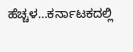ಹೆಚ್ಚಳ…ಕರ್ನಾಟಕದಲ್ಲಿ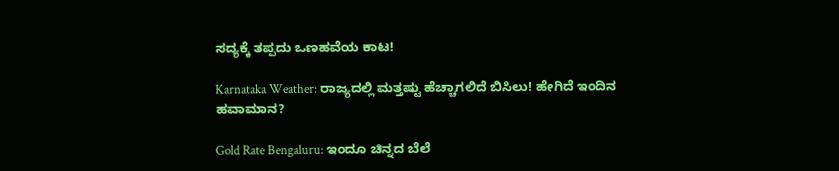ಸದ್ಯಕ್ಕೆ ತಪ್ಪದು ಒಣಹವೆಯ ಕಾಟ!

Karnataka Weather: ರಾಜ್ಯದಲ್ಲಿ ಮತ್ತಷ್ಟು ಹೆಚ್ಚಾಗಲಿದೆ ಬಿಸಿಲು! ಹೇಗಿದೆ ಇಂದಿನ ಹವಾಮಾನ?

Gold Rate Bengaluru: ಇಂದೂ ಚಿನ್ನದ ಬೆಲೆ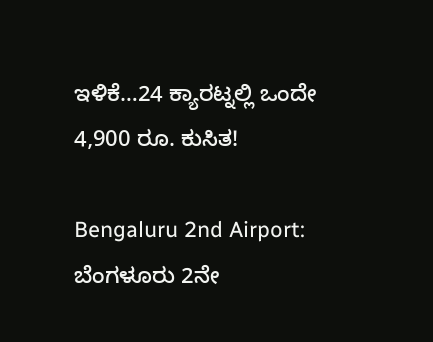ಇಳಿಕೆ…24 ಕ್ಯಾರಟ್ನಲ್ಲಿ ಒಂದೇ 4,900 ರೂ. ಕುಸಿತ!

Bengaluru 2nd Airport: ಬೆಂಗಳೂರು 2ನೇ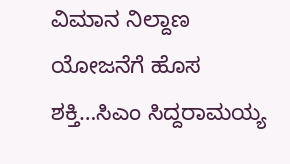ವಿಮಾನ ನಿಲ್ದಾಣ ಯೋಜನೆಗೆ ಹೊಸ ಶಕ್ತಿ…ಸಿಎಂ ಸಿದ್ದರಾಮಯ್ಯ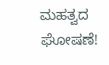ಮಹತ್ವದ ಘೋಷಣೆ!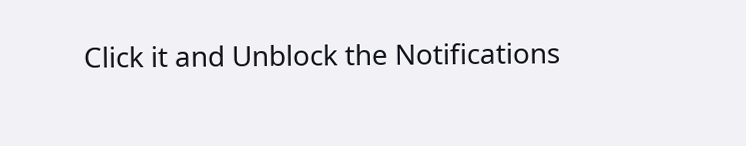Click it and Unblock the Notifications